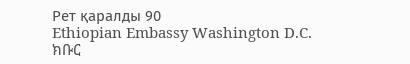Рет қаралды 90
Ethiopian Embassy Washington D.C.
ክቡር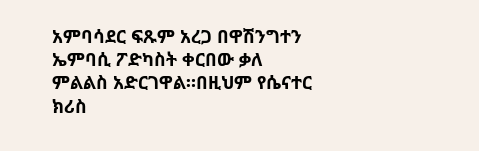አምባሳደር ፍጹም አረጋ በዋሽንግተን ኤምባሲ ፖድካስት ቀርበው ቃለ ምልልስ አድርገዋል።በዚህም የሴናተር ክሪስ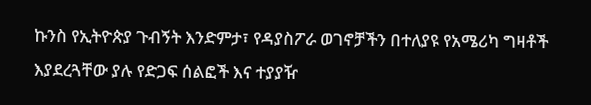ኩንስ የኢትዮጵያ ጉብኝት እንድምታ፣ የዳያስፖራ ወገኖቻችን በተለያዩ የአሜሪካ ግዛቶች እያደረጓቸው ያሉ የድጋፍ ሰልፎች እና ተያያዥ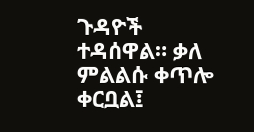ጉዳዮች ተዳሰዋል። ቃለ ምልልሱ ቀጥሎ ቀርቧል፤